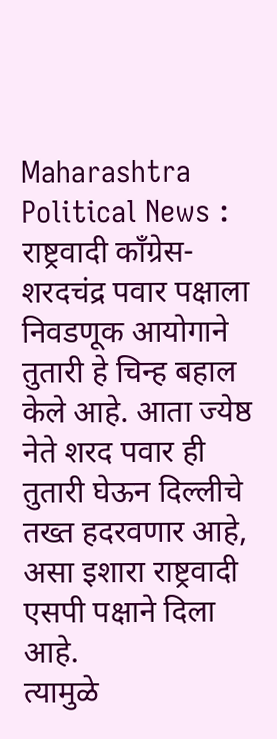Maharashtra Political News : राष्ट्रवादी काँग्रेस-शरदचंद्र पवार पक्षाला निवडणूक आयोगाने तुतारी हे चिन्ह बहाल केले आहे. आता ज्येष्ठ नेते शरद पवार ही तुतारी घेऊन दिल्लीचे तख्त हदरवणार आहे, असा इशारा राष्ट्रवादी एसपी पक्षाने दिला आहे.
त्यामुळे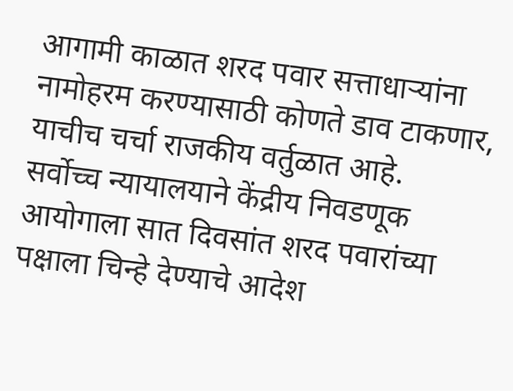आगामी काळात शरद पवार सत्ताधाऱ्यांना नामोहरम करण्यासाठी कोणते डाव टाकणार, याचीच चर्चा राजकीय वर्तुळात आहे.
सर्वोच्च न्यायालयाने केंद्रीय निवडणूक आयोगाला सात दिवसांत शरद पवारांच्या पक्षाला चिन्हे देण्याचे आदेश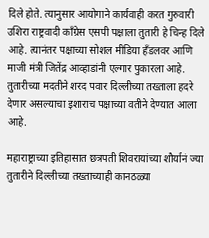दिले होते. त्यानुसार आयोगाने कार्यवाही करत गुरुवारी उशिरा राष्ट्रवादी काँग्रेस एसपी पक्षाला तुतारी हे चिन्ह दिले आहे. त्यानंतर पक्षाच्या सोशल मीडिया हँडलवर आणि माजी मंत्री जितेंद्र आव्हाडांनी एल्गार पुकारला आहे. तुतारीच्या मदतीने शरद पवार दिल्लीच्या तख्ताला हदरे देणार असल्याचा इशाराच पक्षाच्या वतीने देण्यात आला आहे.

महाराष्ट्राच्या इतिहासात छत्रपती शिवरायांच्या शौर्यानं ज्या तुतारीने दिल्लीच्या तख्ताच्याही कानठळ्या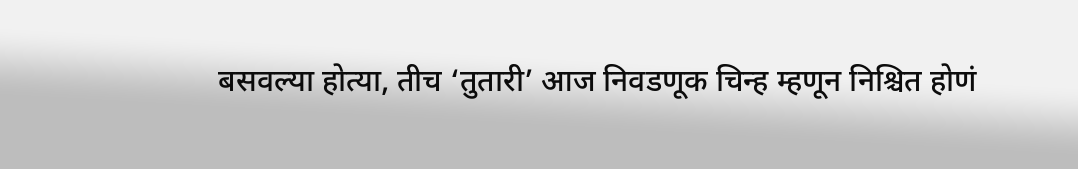बसवल्या होत्या, तीच ‘तुतारी’ आज निवडणूक चिन्ह म्हणून निश्चित होणं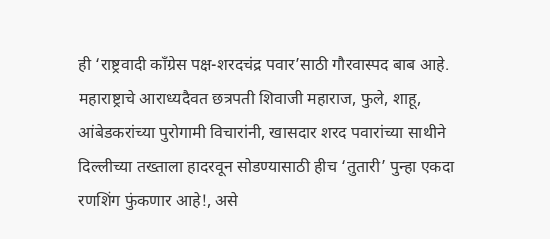ही ‘राष्ट्रवादी काँग्रेस पक्ष-शरदचंद्र पवार’साठी गौरवास्पद बाब आहे. महाराष्ट्राचे आराध्यदैवत छत्रपती शिवाजी महाराज, फुले, शाहू, आंबेडकरांच्या पुरोगामी विचारांनी, खासदार शरद पवारांच्या साथीने दिल्लीच्या तख्ताला हादरवून सोडण्यासाठी हीच ‘तुतारी’ पुन्हा एकदा रणशिंग फुंकणार आहे!, असे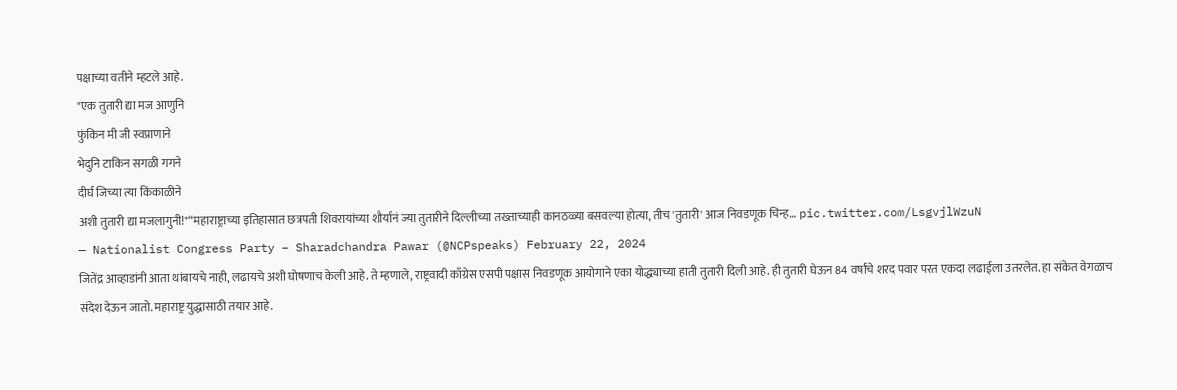पक्षाच्या वतीने म्हटले आहे.
"एक तुतारी द्या मज आणुनि
फुंकिन मी जी स्वप्राणाने
भेदुनि टाकिन सगळी गगने
दीर्घ जिच्या त्या किंकाळीने
अशी तुतारी द्या मजलागुनी!"“महाराष्ट्राच्या इतिहासात छत्रपती शिवरायांच्या शौर्यानं ज्या तुतारीने दिल्लीच्या तख्ताच्याही कानठळ्या बसवल्या होत्या, तीच 'तुतारी' आज निवडणूक चिन्ह… pic.twitter.com/LsgvjlWzuN
— Nationalist Congress Party – Sharadchandra Pawar (@NCPspeaks) February 22, 2024
जितेंद्र आव्हाडांनी आता थांबायचे नाही, लढायचे अशी घोषणाच केली आहे. ते म्हणाले, राष्ट्रवादी काँग्रेस एसपी पक्षास निवडणूक आयोगाने एका योद्ध्याच्या हाती तुतारी दिली आहे. ही तुतारी घेऊन 84 वर्षांचे शरद पवार परत एकदा लढाईला उतरलेत. हा संकेत वेगळाच संदेश देऊन जातो. महाराष्ट्र युद्धासाठी तयार आहे.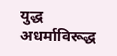युद्ध अधर्माविरूद्ध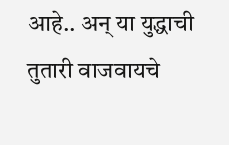आहे.. अन् या युद्धाची तुतारी वाजवायचे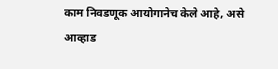काम निवडणूक आयोगानेच केले आहे, असे आव्हाड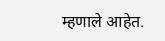म्हणाले आहेत.